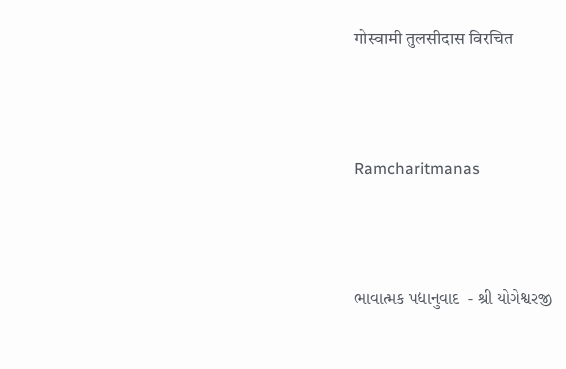गोस्वामी तुलसीदास विरचित



Ramcharitmanas



ભાવાત્મક પદ્યાનુવાદ  - શ્રી યોગેશ્વરજી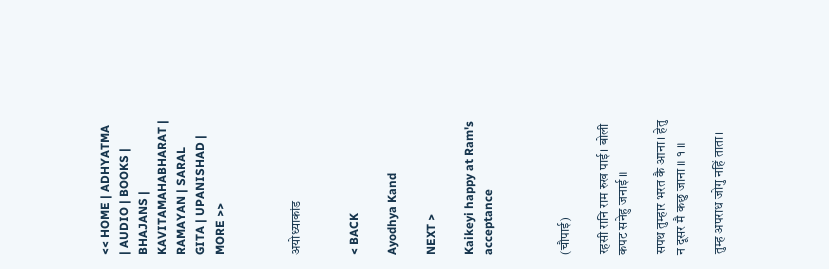<< HOME | ADHYATMA | AUDIO | BOOKS | BHAJANS | KAVITAMAHABHARAT | RAMAYAN | SARAL GITA | UPANISHAD | MORE >>



अयोध्याकांड


< BACK

Ayodhya Kand

NEXT >

Kaikeyi happy at Ram's acceptance



(चौपाई)

रहसी रानि राम रुख पाई। बोली कपट सनेहु जनाई ॥

सपथ तुम्हार भरत कै आना। हेतु न दूसर मै कछु जाना ॥ १ ॥

तुम्ह अपराध जोगु नहिं ताता।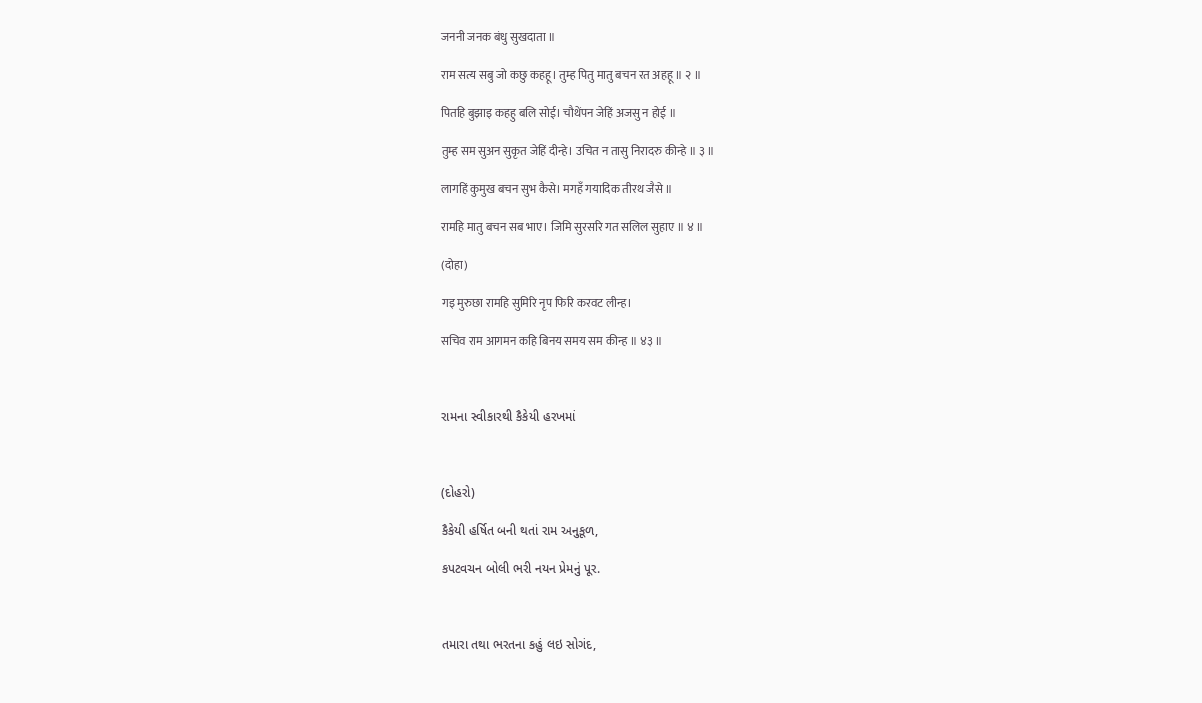जननी जनक बंधु सुखदाता ॥

राम सत्य सबु जो कछु कहहू। तुम्ह पितु मातु बचन रत अहहू ॥ २ ॥

पितहि बुझाइ कहहु बलि सोई। चौथेंपन जेहिं अजसु न होई ॥

तुम्ह सम सुअन सुकृत जेहिं दीन्हे। उचित न तासु निरादरु कीन्हे ॥ ३ ॥

लागहिं कुमुख बचन सुभ कैसे। मगहँ गयादिक तीरथ जैसे ॥

रामहि मातु बचन सब भाए। जिमि सुरसरि गत सलिल सुहाए ॥ ४ ॥

(दोहा)

गइ मुरुछा रामहि सुमिरि नृप फिरि करवट लीन्ह।

सचिव राम आगमन कहि बिनय समय सम कीन्ह ॥ ४३ ॥



રામના સ્વીકારથી કૈકેયી હરખમાં



(દોહરો)

કૈકેયી હર્ષિત બની થતાં રામ અનુકૂળ,

કપટવચન બોલી ભરી નયન પ્રેમનું પૂર.



તમારા તથા ભરતના કહું લઇ સોગંદ,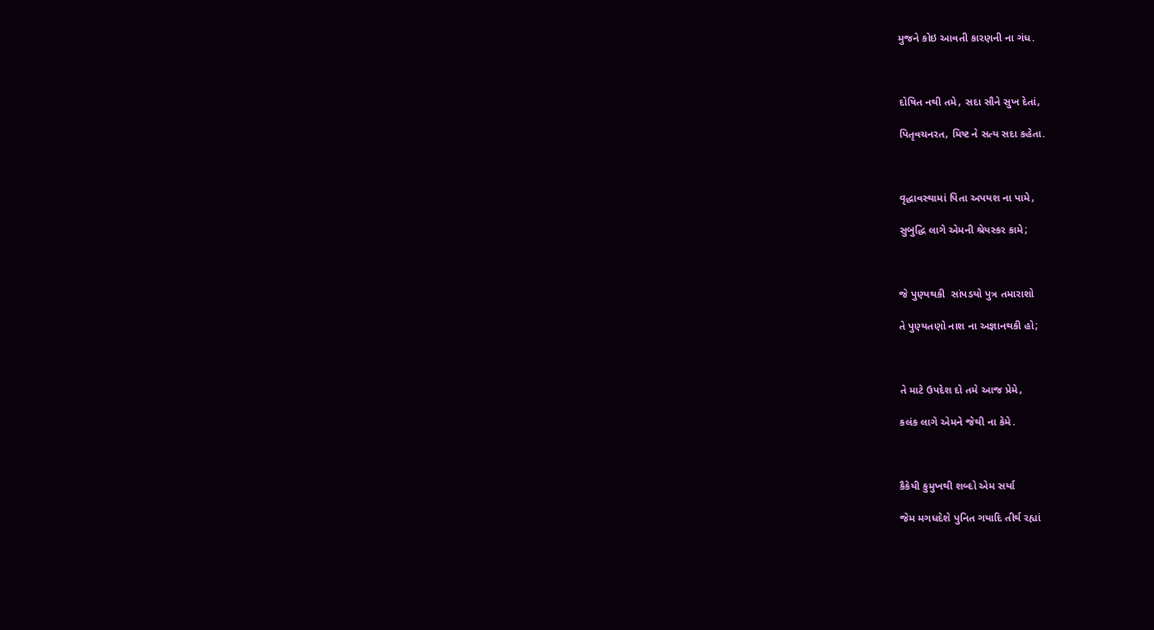મુજને કોઇ આવતી કારણની ના ગંધ.



દોષિત નથી તમે, સદા સૌને સુખ દેતાં,

પિતૃવચનરત, મિષ્ટ ને સત્ય સદા કહેતા.



વૃદ્ધાવસ્થામાં પિતા અપયશ ના પામે,

સુબુદ્ધિ લાગે એમની શ્રેયસ્કર કામે;



જે પુણ્યથકી  સાંપડયો પુત્ર તમારાશો

તે પુણ્યતણો નાશ ના અજ્ઞાનથકી હો;



તે માટે ઉપદેશ દો તમે આજ પ્રેમે,

કલંક લાગે એમને જેથી ના કેમે.



કૈકેયી કુમુખથી શબ્દો એમ સર્યા

જેમ મગધદેશે પુનિત ગયાદિ તીર્થ રહ્યાં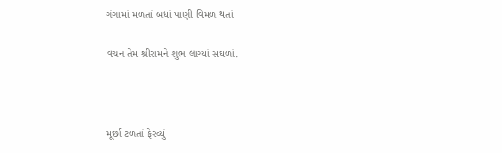ગંગામાં મળતાં બધાં પાણી વિમળ થતાં

વચન તેમ શ્રીરામને શુભ લાગ્યાં સઘળાં.



મૂર્છા ટળતાં ફેરવ્યું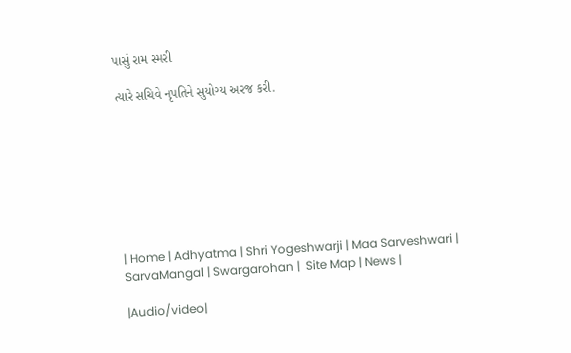પાસું રામ સ્મરી

ત્યારે સચિવે નૃપતિને સુયોગ્ય અરજ કરી.








| Home | Adhyatma | Shri Yogeshwarji | Maa Sarveshwari | SarvaMangal | Swargarohan |  Site Map | News |

|Audio/video|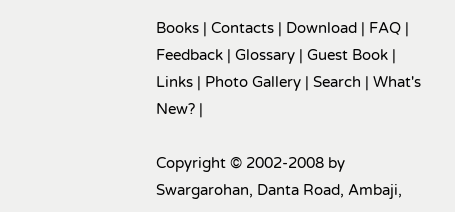Books | Contacts | Download | FAQ | Feedback | Glossary | Guest Book | Links | Photo Gallery | Search | What's New? |

Copyright © 2002-2008 by Swargarohan, Danta Road, Ambaji,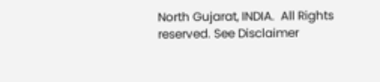North Gujarat, INDIA.  All Rights reserved. See Disclaimer